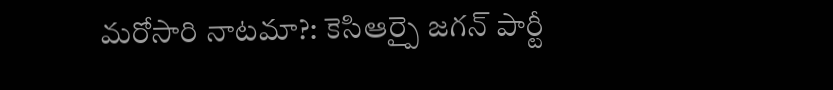మరోసారి నాటమా?: కెసిఆర్పై జగన్ పార్టీ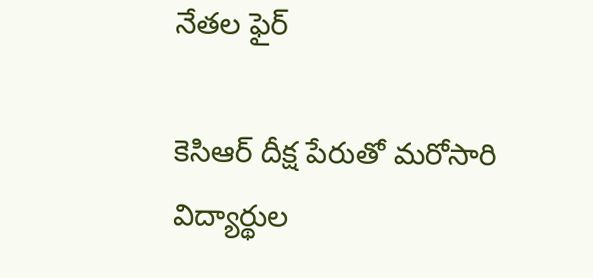నేతల ఫైర్

కెసిఆర్ దీక్ష పేరుతో మరోసారి విద్యార్థుల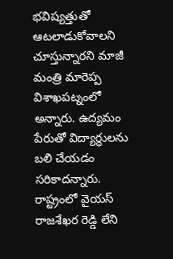భవిష్యత్తుతో ఆటలాడుకోవాలని చూస్తున్నారని మాజీ మంత్రి మారెప్ప విశాఖపట్నంలో అన్నారు. ఉద్యమం పేరుతో విద్యార్థులను బలి చేయడం సరికాదన్నారు. రాష్ట్రంలో వైయస్ రాజశేఖర రెడ్డి లేని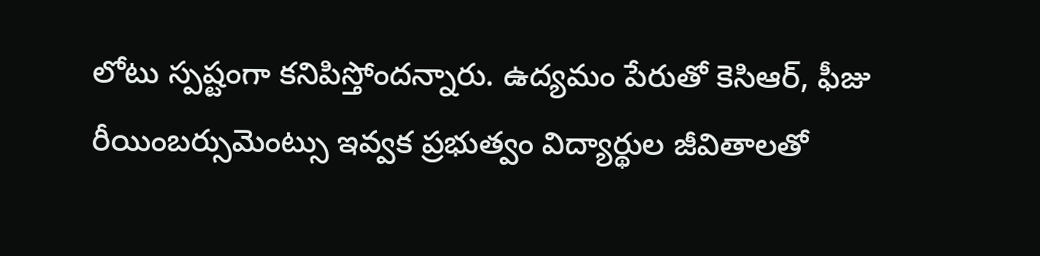లోటు స్పష్టంగా కనిపిస్తోందన్నారు. ఉద్యమం పేరుతో కెసిఆర్, ఫీజు రీయింబర్సుమెంట్సు ఇవ్వక ప్రభుత్వం విద్యార్థుల జీవితాలతో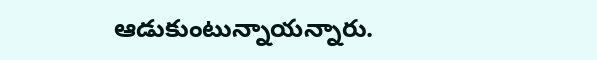ఆడుకుంటున్నాయన్నారు.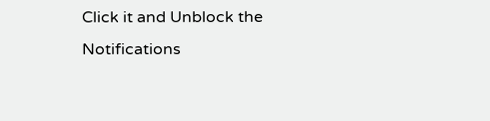Click it and Unblock the Notifications